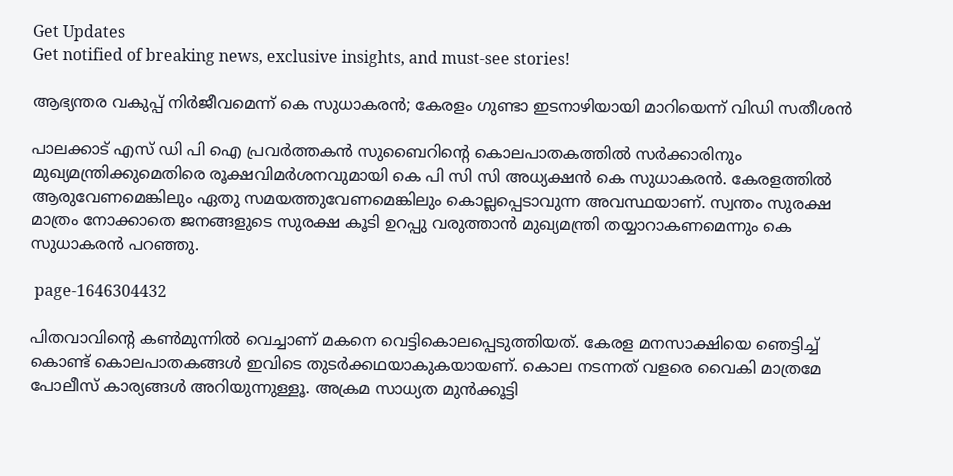Get Updates
Get notified of breaking news, exclusive insights, and must-see stories!

ആഭ്യന്തര വകുപ്പ് നിർജീവമെന്ന് കെ സുധാകരൻ; കേരളം ഗുണ്ടാ ഇടനാഴിയായി മാറിയെന്ന് വിഡി സതീശൻ

പാലക്കാട് എസ് ഡി പി ഐ പ്രവർത്തകൻ സുബൈറിന്റെ കൊലപാതകത്തിൽ സർക്കാരിനും മുഖ്യമന്ത്രിക്കുമെതിരെ രൂക്ഷവിമർശനവുമായി കെ പി സി സി അധ്യക്ഷൻ കെ സുധാകരൻ. കേരളത്തില്‍ ആരുവേണമെങ്കിലും ഏതു സമയത്തുവേണമെങ്കിലും കൊല്ലപ്പെടാവുന്ന അവസ്ഥയാണ്. സ്വന്തം സുരക്ഷ മാത്രം നോക്കാതെ ജനങ്ങളുടെ സുരക്ഷ കൂടി ഉറപ്പു വരുത്താൻ മുഖ്യമന്ത്രി തയ്യാറാകണമെന്നും കെ സുധാകരൻ പറഞ്ഞു.

 page-1646304432

പിതവാവിന്റെ കൺമുന്നിൽ വെച്ചാണ് മകനെ വെട്ടികൊലപ്പെടുത്തിയത്. കേരള മനസാക്ഷിയെ ഞെട്ടിച്ച് കൊണ്ട് കൊലപാതകങ്ങൾ ഇവിടെ തുടർക്കഥയാകുകയായണ്. കൊല നടന്നത് വളരെ വൈകി മാത്രമേ പോലീസ് കാര്യങ്ങൾ അറിയുന്നുള്ളൂ. അക്രമ സാധ്യത മുന്‍ക്കൂട്ടി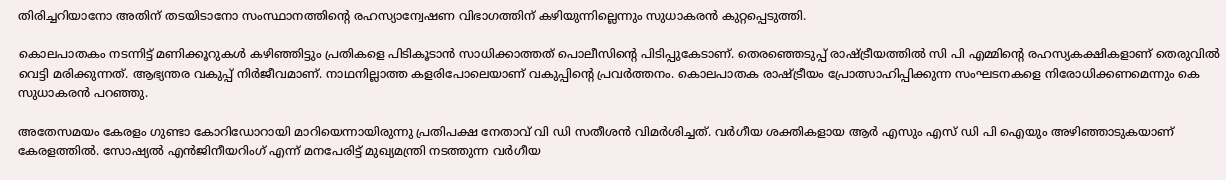തിരിച്ചറിയാനോ അതിന് തടയിടാനോ സംസ്ഥാനത്തിന്റെ രഹസ്യാന്വേഷണ വിഭാഗത്തിന് കഴിയുന്നില്ലെന്നും സുധാകരൻ കുറ്റപ്പെടുത്തി.

കൊലപാതകം നടന്നിട്ട് മണിക്കൂറുകള്‍ കഴിഞ്ഞിട്ടും പ്രതികളെ പിടികൂടാന്‍ സാധിക്കാത്തത് പൊലീസിന്റെ പിടിപ്പുകേടാണ്. തെരഞ്ഞെടുപ്പ് രാഷ്ട്രീയത്തിൽ സി പി എമ്മിന്റെ രഹസ്യകക്ഷികളാണ് തെരുവിൽ വെട്ടി മരിക്കുന്നത്. ആഭ്യന്തര വകുപ്പ് നിർജീവമാണ്. നാഥനില്ലാത്ത കളരിപോലെയാണ് വകുപ്പിന്റെ പ്രവർത്തനം. കൊലപാതക രാഷ്ട്രീയം പ്രോത്സാഹിപ്പിക്കുന്ന സംഘടനകളെ നിരോധിക്കണമെന്നും കെ സുധാകരൻ പറഞ്ഞു.

അതേസമയം കേരളം ഗുണ്ടാ കോറിഡോറായി മാറിയെന്നായിരുന്നു പ്രതിപക്ഷ നേതാവ് വി ഡി സതീശൻ വിമർശിച്ചത്. വർഗീയ ശക്തികളായ ആർ എസും എസ് ഡി പി ഐയും അഴിഞ്ഞാടുകയാണ് കേരളത്തിൽ. സോഷ്യൽ എൻജിനീയറിംഗ് എന്ന് മനപേരിട്ട് മുഖ്യമന്ത്രി നടത്തുന്ന വർഗീയ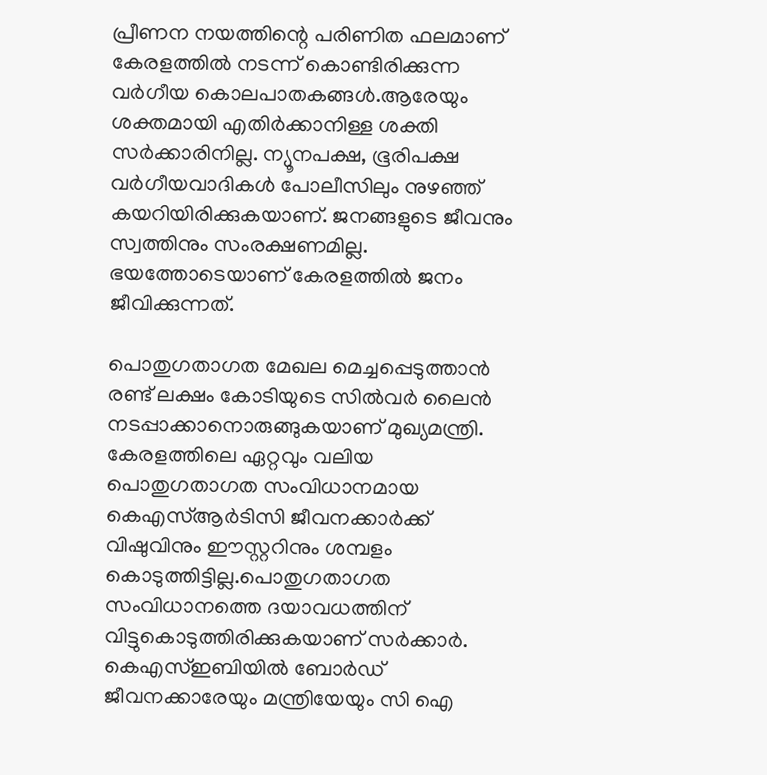പ്രീണന നയത്തിന്റെ പരിണിത ഫലമാണ് കേരളത്തിൽ നടന്ന് കൊണ്ടിരിക്കുന്ന വർഗീയ കൊലപാതകങ്ങൾ.ആരേയും ശക്തമായി എതിർക്കാനിള്ള ശക്തി സർക്കാരിനില്ല. ന്യൂനപക്ഷ, ഭൂരിപക്ഷ വർഗീയവാദികൾ പോലീസിലും നുഴഞ്ഞ് കയറിയിരിക്കുകയാണ്. ജനങ്ങളുടെ ജീവനും സ്വത്തിനും സംരക്ഷണമില്ല. ഭയത്തോടെയാണ് കേരളത്തിൽ ജനം ജീവിക്കുന്നത്.

പൊതുഗതാഗത മേഖല മെച്ചപ്പെടുത്താൻ രണ്ട് ലക്ഷം കോടിയുടെ സിൽവർ ലൈൻ നടപ്പാക്കാനൊരുങ്ങുകയാണ് മുഖ്യമന്ത്രി. കേരളത്തിലെ ഏറ്റവും വലിയ പൊതുഗതാഗത സംവിധാനമായ കെഎസ്ആർടിസി ജീവനക്കാർക്ക് വിഷുവിനും ഈസ്റ്ററിനും ശമ്പളം കൊടുത്തിട്ടില്ല.പൊതുഗതാഗത സംവിധാനത്തെ ദയാവധത്തിന് വിട്ടുകൊടുത്തിരിക്കുകയാണ് സർക്കാർ. കെഎസ്ഇബിയിൽ ബോർഡ് ജീവനക്കാരേയും മന്ത്രിയേയും സി ഐ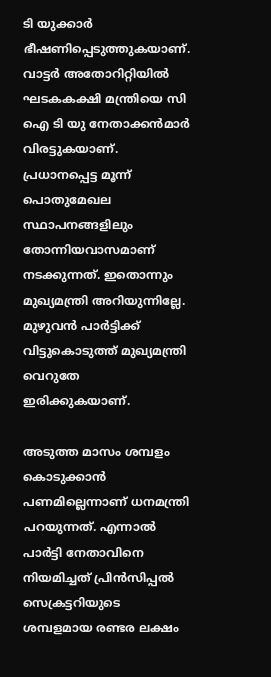ടി യുക്കാർ ഭീഷണിപ്പെടുത്തുകയാണ്. വാട്ടർ അതോറിറ്റിയിൽ ഘടകകക്ഷി മന്ത്രിയെ സി ഐ ടി യു നേതാക്കൻമാർ വിരട്ടുകയാണ്. പ്രധാനപ്പെട്ട മൂന്ന് പൊതുമേഖല സ്ഥാപനങ്ങളിലും തോന്നിയവാസമാണ് നടക്കുന്നത്. ഇതൊന്നും മുഖ്യമന്ത്രി അറിയുന്നില്ലേ. മുഴുവൻ പാർട്ടിക്ക് വിട്ടുകൊടുത്ത് മുഖ്യമന്ത്രി വെറുതേ ഇരിക്കുകയാണ്.

അടുത്ത മാസം ശമ്പളം കൊടുക്കാന്‍ പണമില്ലെന്നാണ് ധനമന്ത്രി പറയുന്നത്. എന്നാല്‍ പാര്‍ട്ടി നേതാവിനെ നിയമിച്ചത് പ്രിന്‍സിപ്പല്‍ സെക്രട്ടറിയുടെ ശമ്പളമായ രണ്ടര ലക്ഷം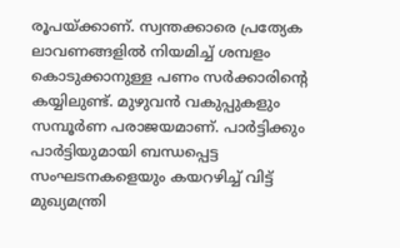രൂപയ്ക്കാണ്. സ്വന്തക്കാരെ പ്രത്യേക ലാവണങ്ങളില്‍ നിയമിച്ച് ശമ്പളം കൊടുക്കാനുള്ള പണം സര്‍ക്കാരിന്റെ കയ്യിലുണ്ട്. മുഴുവന്‍ വകുപ്പുകളും സമ്പൂര്‍ണ പരാജയമാണ്. പാര്‍ട്ടിക്കും പാര്‍ട്ടിയുമായി ബന്ധപ്പെട്ട സംഘടനകളെയും കയറഴിച്ച് വിട്ട് മുഖ്യമന്ത്രി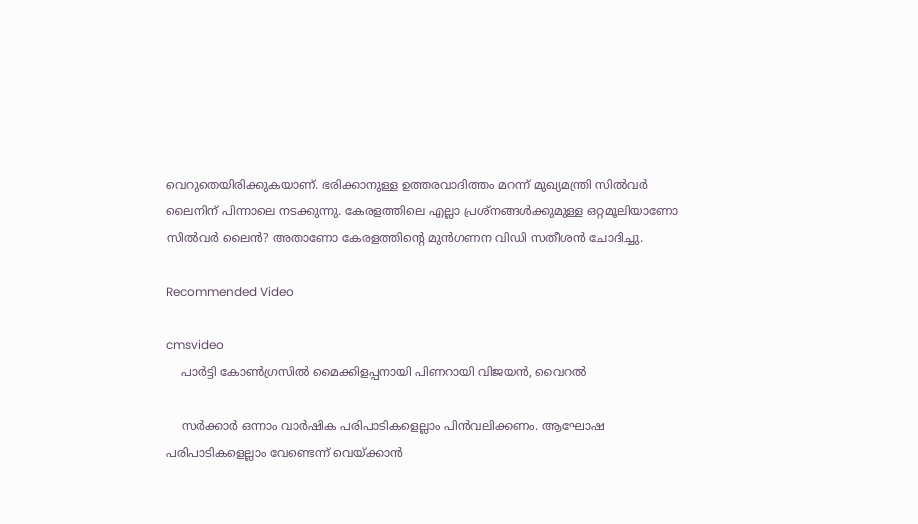വെറുതെയിരിക്കുകയാണ്. ഭരിക്കാനുള്ള ഉത്തരവാദിത്തം മറന്ന് മുഖ്യമന്ത്രി സില്‍വര്‍ ലൈനിന് പിന്നാലെ നടക്കുന്നു. കേരളത്തിലെ എല്ലാ പ്രശ്നങ്ങള്‍ക്കുമുള്ള ഒറ്റമൂലിയാണോ സില്‍വര്‍ ലൈന്‍? അതാണോ കേരളത്തിന്റെ മുന്‍ഗണന വിഡി സതീശൻ ചോദിച്ചു.

Recommended Video

cmsvideo
    പാര്‍ട്ടി കോണ്‍ഗ്രസില്‍ മൈക്കിളപ്പനായി പിണറായി വിജയന്‍, വൈറല്‍

    സർക്കാർ ഒന്നാം വാർഷിക പരിപാടികളെല്ലാം പിൻവലിക്കണം. ആഘോഷ പരിപാടികളെല്ലാം വേണ്ടെന്ന് വെയ്ക്കാൻ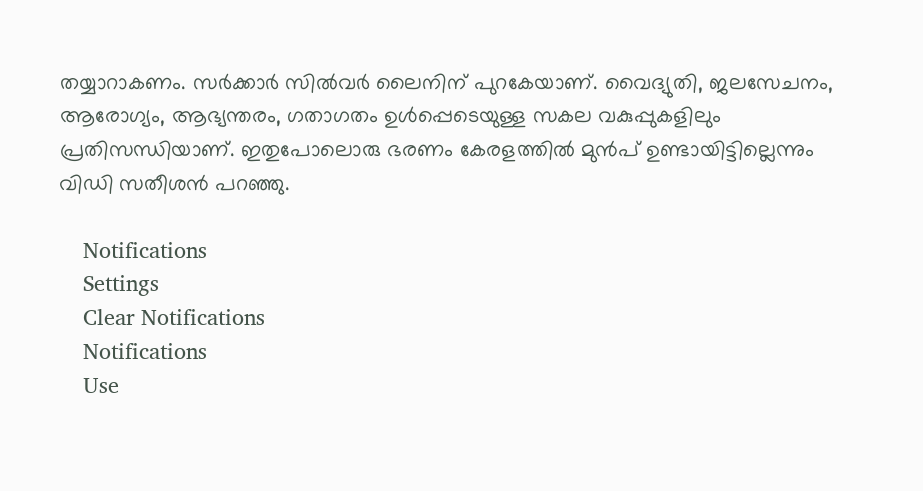തയ്യാറാകണം. സർക്കാർ സിൽവർ ലൈനിന് പുറകേയാണ്. വൈദ്യുതി, ജലസേചനം, ആരോഗ്യം, ആഭ്യന്തരം, ഗതാഗതം ഉൾപ്പെടെയുള്ള സകല വകുപ്പുകളിലും പ്രതിസന്ധിയാണ്. ഇതുപോലൊരു ഭരണം കേരളത്തിൽ മുൻപ് ഉണ്ടായിട്ടില്ലെന്നും വിഡി സതീശൻ പറഞ്ഞു.

    Notifications
    Settings
    Clear Notifications
    Notifications
    Use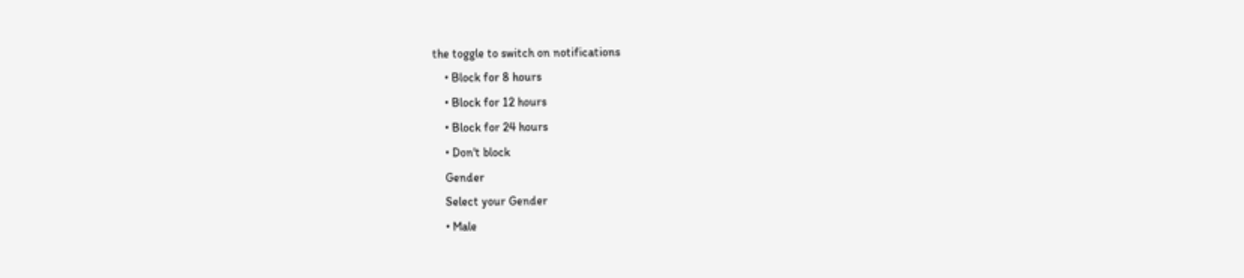the toggle to switch on notifications
    • Block for 8 hours
    • Block for 12 hours
    • Block for 24 hours
    • Don't block
    Gender
    Select your Gender
    • Male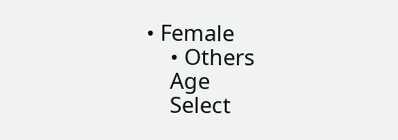• Female
    • Others
    Age
    Select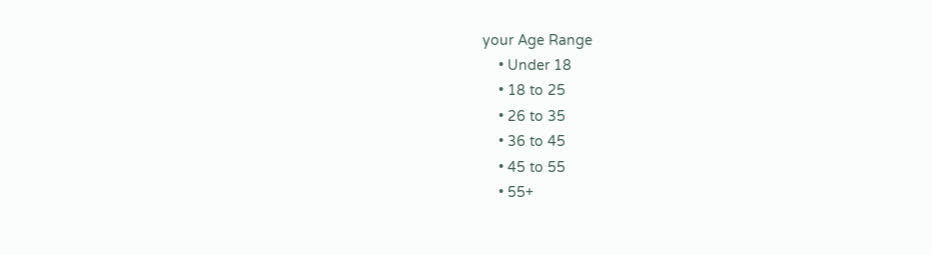your Age Range
    • Under 18
    • 18 to 25
    • 26 to 35
    • 36 to 45
    • 45 to 55
    • 55+